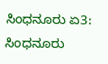ಸಿಂಧನೂರು ಏ3: ಸಿಂಧನೂರು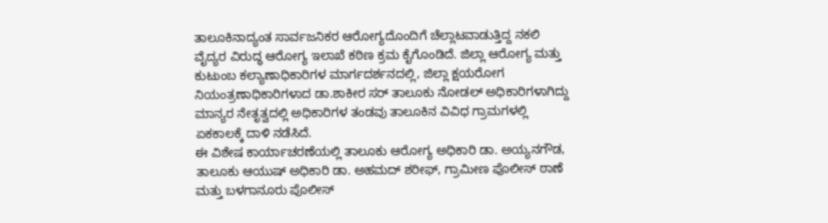ತಾಲೂಕಿನಾದ್ಯಂತ ಸಾರ್ವಜನಿಕರ ಆರೋಗ್ಯದೊಂದಿಗೆ ಚೆಲ್ಲಾಟವಾಡುತ್ತಿದ್ದ ನಕಲಿ ವೈದ್ಯರ ವಿರುದ್ಧ ಆರೋಗ್ಯ ಇಲಾಖೆ ಕಠಿಣ ಕ್ರಮ ಕೈಗೊಂಡಿದೆ. ಜಿಲ್ಲಾ ಆರೋಗ್ಯ ಮತ್ತು ಕುಟುಂಬ ಕಲ್ಯಾಣಾಧಿಕಾರಿಗಳ ಮಾರ್ಗದರ್ಶನದಲ್ಲಿ, ಜಿಲ್ಲಾ ಕ್ಷಯರೋಗ ನಿಯಂತ್ರಣಾಧಿಕಾರಿಗಳಾದ ಡಾ.ಶಾಕೀರ ಸರ್ ತಾಲೂಕು ನೋಡಲ್ ಅಧಿಕಾರಿಗಳಾಗಿದ್ದು ಮಾನ್ಯರ ನೇತೃತ್ವದಲ್ಲಿ ಅಧಿಕಾರಿಗಳ ತಂಡವು ತಾಲೂಕಿನ ವಿವಿಧ ಗ್ರಾಮಗಳಲ್ಲಿ ಏಕಕಾಲಕ್ಕೆ ದಾಳಿ ನಡೆಸಿದೆ.
ಈ ವಿಶೇಷ ಕಾರ್ಯಾಚರಣೆಯಲ್ಲಿ ತಾಲೂಕು ಆರೋಗ್ಯ ಅಧಿಕಾರಿ ಡಾ. ಅಯ್ಯನಗೌಡ, ತಾಲೂಕು ಆಯುಷ್ ಅಧಿಕಾರಿ ಡಾ. ಅಹಮದ್ ಶರೀಫ್, ಗ್ರಾಮೀಣ ಪೊಲೀಸ್ ಠಾಣೆ ಮತ್ತು ಬಳಗಾನೂರು ಪೊಲೀಸ್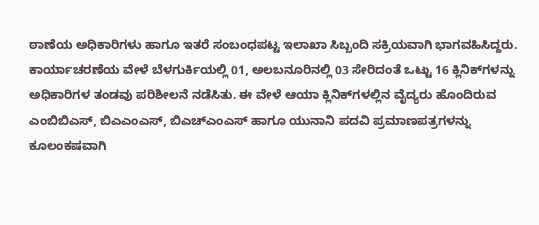ಠಾಣೆಯ ಅಧಿಕಾರಿಗಳು ಹಾಗೂ ಇತರೆ ಸಂಬಂಧಪಟ್ಟ ಇಲಾಖಾ ಸಿಬ್ಬಂದಿ ಸಕ್ರಿಯವಾಗಿ ಭಾಗವಹಿಸಿದ್ದರು. ಕಾರ್ಯಾಚರಣೆಯ ವೇಳೆ ಬೆಳಗುರ್ಕಿಯಲ್ಲಿ 01, ಅಲಬನೂರಿನಲ್ಲಿ 03 ಸೇರಿದಂತೆ ಒಟ್ಟು 16 ಕ್ಲಿನಿಕ್‌ಗಳನ್ನು ಅಧಿಕಾರಿಗಳ ತಂಡವು ಪರಿಶೀಲನೆ ನಡೆಸಿತು. ಈ ವೇಳೆ ಆಯಾ ಕ್ಲಿನಿಕ್‌ಗಳಲ್ಲಿನ ವೈದ್ಯರು ಹೊಂದಿರುವ ಎಂಬಿಬಿಎಸ್, ಬಿಎಎಂಎಸ್, ಬಿಎಚ್‌ಎಂಎಸ್ ಹಾಗೂ ಯುನಾನಿ ಪದವಿ ಪ್ರಮಾಣಪತ್ರಗಳನ್ನು ಕೂಲಂಕಷವಾಗಿ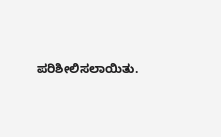ಪರಿಶೀಲಿಸಲಾಯಿತು.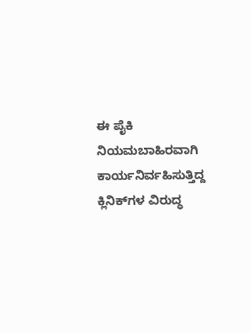ಈ ಪೈಕಿ ನಿಯಮಬಾಹಿರವಾಗಿ ಕಾರ್ಯನಿರ್ವಹಿಸುತ್ತಿದ್ದ ಕ್ಲಿನಿಕ್‌ಗಳ ವಿರುದ್ಧ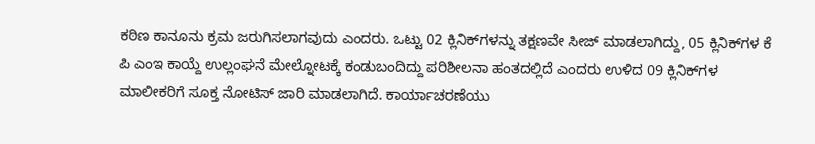ಕಠಿಣ ಕಾನೂನು ಕ್ರಮ ಜರುಗಿಸಲಾಗವುದು ಎಂದರು. ಒಟ್ಟು 02 ಕ್ಲಿನಿಕ್‌ಗಳನ್ನು ತಕ್ಷಣವೇ ಸೀಜ್ ಮಾಡಲಾಗಿದ್ದು, 05 ಕ್ಲಿನಿಕ್‌ಗಳ ಕೆ ಪಿ ಎಂಇ ಕಾಯ್ದೆ ಉಲ್ಲಂಘನೆ ಮೇಲ್ನೋಟಕ್ಕೆ ಕಂಡುಬಂದಿದ್ದು ಪರಿಶೀಲನಾ ಹಂತದಲ್ಲಿದೆ ಎಂದರು ಉಳಿದ 09 ಕ್ಲಿನಿಕ್‌ಗಳ ಮಾಲೀಕರಿಗೆ ಸೂಕ್ತ ನೋಟಿಸ್ ಜಾರಿ ಮಾಡಲಾಗಿದೆ. ಕಾರ್ಯಾಚರಣೆಯು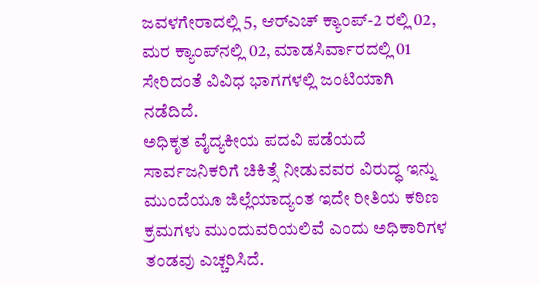ಜವಳಗೇರಾದಲ್ಲಿ 5, ಆರ್‌ಎಚ್ ಕ್ಯಾಂಪ್-2 ರಲ್ಲಿ 02, ಮರ ಕ್ಯಾಂಪ್‌ನಲ್ಲಿ 02, ಮಾಡಸಿರ್ವಾರದಲ್ಲಿ 01 ಸೇರಿದಂತೆ ವಿವಿಧ ಭಾಗಗಳಲ್ಲಿ ಜಂಟಿಯಾಗಿ ನಡೆದಿದೆ.
ಅಧಿಕೃತ ವೈದ್ಯಕೀಯ ಪದವಿ ಪಡೆಯದೆ ಸಾರ್ವಜನಿಕರಿಗೆ ಚಿಕಿತ್ಸೆ ನೀಡುವವರ ವಿರುದ್ಧ ಇನ್ನು ಮುಂದೆಯೂ ಜಿಲ್ಲೆಯಾದ್ಯಂತ ಇದೇ ರೀತಿಯ ಕಠಿಣ ಕ್ರಮಗಳು ಮುಂದುವರಿಯಲಿವೆ ಎಂದು ಅಧಿಕಾರಿಗಳ ತಂಡವು ಎಚ್ಚರಿಸಿದೆ.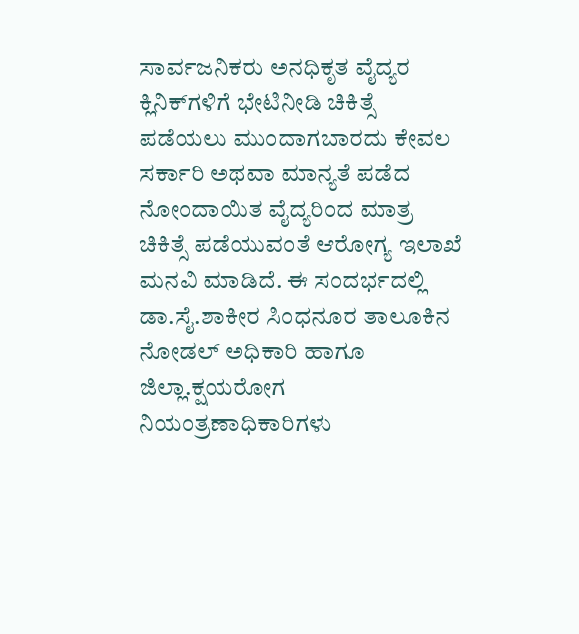ಸಾರ್ವಜನಿಕರು ಅನಧಿಕೃತ ವೈದ್ಯರ ಕ್ಲಿನಿಕ್‌ಗಳಿಗೆ ಭೇಟಿನೀಡಿ ಚಿಕಿತ್ಸೆ ಪಡೆಯಲು ಮುಂದಾಗಬಾರದು ಕೇವಲ ಸರ್ಕಾರಿ ಅಥವಾ ಮಾನ್ಯತೆ ಪಡೆದ ನೋಂದಾಯಿತ ವೈದ್ಯರಿಂದ ಮಾತ್ರ ಚಿಕಿತ್ಸೆ ಪಡೆಯುವಂತೆ ಆರೋಗ್ಯ ಇಲಾಖೆ ಮನವಿ ಮಾಡಿದೆ. ಈ ಸಂದರ್ಭದಲ್ಲಿ ಡಾ.ಸೈ.ಶಾಕೀರ ಸಿಂಧನೂರ ತಾಲೂಕಿನ ನೋಡಲ್ ಅಧಿಕಾರಿ ಹಾಗೂ ಜಿಲ್ಲಾ.ಕ್ಷಯರೋಗ ನಿಯಂತ್ರಣಾಧಿಕಾರಿಗಳು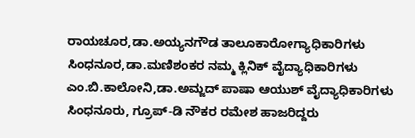ರಾಯಚೂರ,ಡಾ.ಅಯ್ಯನಗೌಡ ತಾಲೂಕಾರೋಗ್ಯಾಧಿಕಾರಿಗಳು ಸಿಂಧನೂರ,ಡಾ.ಮಣಿಶಂಕರ ನಮ್ಮ ಕ್ಲಿನಿಕ್ ವೈದ್ಯಾಧಿಕಾರಿಗಳು ಎಂ.ಬಿ.ಕಾಲೋನಿ,ಡಾ.ಅಮ್ಜದ್ ಪಾಷಾ ಆಯುಶ್ ವೈದ್ಯಾಧಿಕಾರಿಗಳು ಸಿಂಧನೂರು, ಗ್ರೂಪ್-ಡಿ ನೌಕರ ರಮೇಶ ಹಾಜರಿದ್ದರು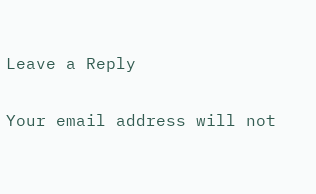Leave a Reply

Your email address will not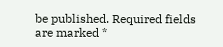be published. Required fields are marked *